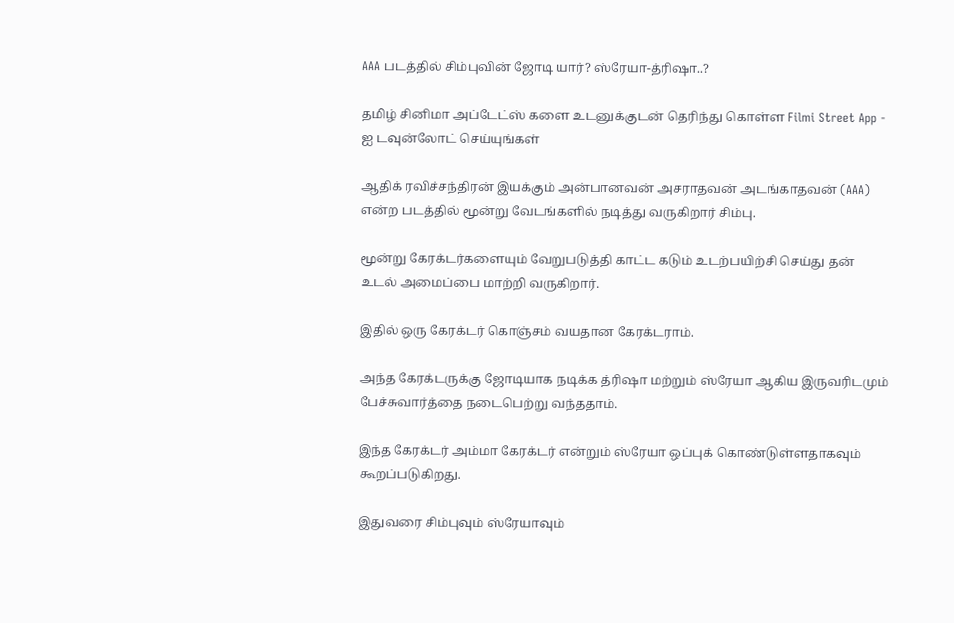AAA படத்தில் சிம்புவின் ஜோடி யார்? ஸ்ரேயா-த்ரிஷா..?

தமிழ் சினிமா அப்டேட்ஸ் களை உடனுக்குடன் தெரிந்து கொள்ள Filmi Street App - ஐ டவுன்லோட் செய்யுங்கள்

ஆதிக் ரவிச்சந்திரன் இயக்கும் அன்பானவன் அசராதவன் அடங்காதவன் (AAA) என்ற படத்தில் மூன்று வேடங்களில் நடித்து வருகிறார் சிம்பு.

மூன்று கேரக்டர்களையும் வேறுபடுத்தி காட்ட கடும் உடற்பயிற்சி செய்து தன் உடல் அமைப்பை மாற்றி வருகிறார்.

இதில் ஒரு கேரக்டர் கொஞ்சம் வயதான கேரக்டராம்.

அந்த கேரக்டருக்கு ஜோடியாக நடிக்க த்ரிஷா மற்றும் ஸ்ரேயா ஆகிய இருவரிடமும் பேச்சுவார்த்தை நடைபெற்று வந்ததாம்.

இந்த கேரக்டர் அம்மா கேரக்டர் என்றும் ஸ்ரேயா ஒப்புக் கொண்டுள்ளதாகவும் கூறப்படுகிறது.

இதுவரை சிம்புவும் ஸ்ரேயாவும்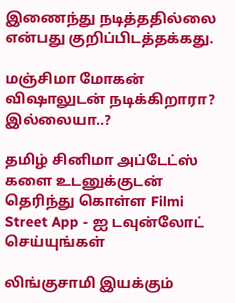இணைந்து நடித்ததில்லை என்பது குறிப்பிடத்தக்கது.

மஞ்சிமா மோகன் விஷாலுடன் நடிக்கிறாரா? இல்லையா..?

தமிழ் சினிமா அப்டேட்ஸ் களை உடனுக்குடன் தெரிந்து கொள்ள Filmi Street App - ஐ டவுன்லோட் செய்யுங்கள்

லிங்குசாமி இயக்கும்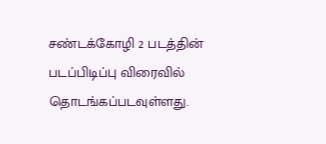சண்டக்கோழி 2 படத்தின் படப்பிடிப்பு விரைவில் தொடங்கப்படவுள்ளது.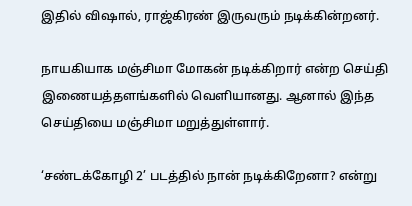இதில் விஷால், ராஜ்கிரண் இருவரும் நடிக்கின்றனர்.

நாயகியாக மஞ்சிமா மோகன் நடிக்கிறார் என்ற செய்தி இணையத்தளங்களில் வெளியானது. ஆனால் இந்த செய்தியை மஞ்சிமா மறுத்துள்ளார்.

‘சண்டக்கோழி 2’ படத்தில் நான் நடிக்கிறேனா? என்று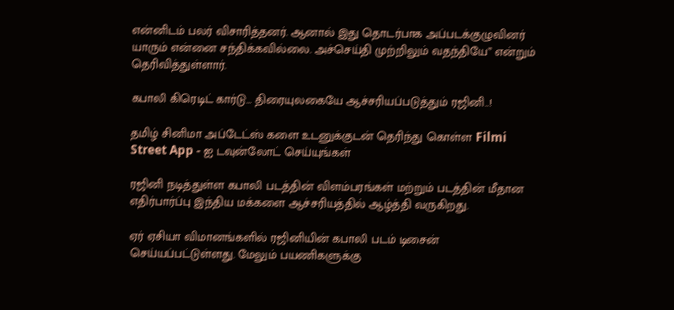என்னிடம் பலர் விசாரித்தனர். ஆனால் இது தொடர்பாக அப்படக்குழுவினர் யாரும் என்னை சந்திக்கவில்லை. அச்செய்தி முற்றிலும் வதந்தியே” என்றும் தெரிவித்துள்ளார்.

கபாலி கிரெடிட் கார்டு… திரையுலகையே ஆச்சரியப்படுத்தும் ரஜினி..!

தமிழ் சினிமா அப்டேட்ஸ் களை உடனுக்குடன் தெரிந்து கொள்ள Filmi Street App - ஐ டவுன்லோட் செய்யுங்கள்

ரஜினி நடித்துள்ள கபாலி படத்தின் விளம்பரங்கள் மற்றும் படத்தின் மீதான எதிர்பார்ப்பு இந்திய மக்களை ஆச்சரியத்தில் ஆழ்த்தி வருகிறது.

ஏர் ஏசியா விமானங்களில் ரஜினியின் கபாலி படம் டிசைன் செய்யப்பட்டுள்ளது. மேலும் பயணிகளுக்கு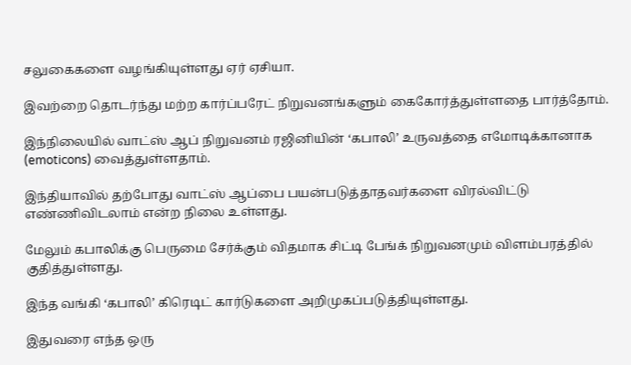சலுகைகளை வழங்கியுள்ளது ஏர் ஏசியா.

இவற்றை தொடர்ந்து மற்ற கார்ப்பரேட் நிறுவனங்களும் கைகோர்த்துள்ளதை பார்த்தோம்.

இந்நிலையில் வாட்ஸ் ஆப் நிறுவனம் ரஜினியின் ‘கபாலி’ உருவத்தை எமோடிக்கானாக (emoticons) வைத்துள்ளதாம்.

இந்தியாவில் தற்போது வாட்ஸ் ஆப்பை பயன்படுத்தாதவர்களை விரல்விட்டு எண்ணிவிடலாம் என்ற நிலை உள்ளது.

மேலும் கபாலிக்கு பெருமை சேர்க்கும் விதமாக சிட்டி பேங்க் நிறுவனமும் விளம்பரத்தில் குதித்துள்ளது.

இந்த வங்கி ‘கபாலி’ கிரெடிட் கார்டுகளை அறிமுகப்படுத்தியுள்ளது.

இதுவரை எந்த ஒரு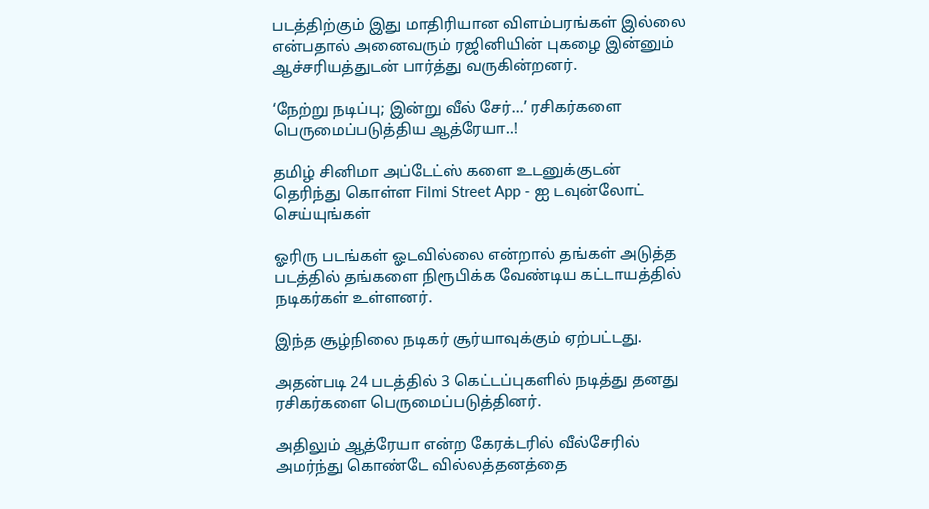படத்திற்கும் இது மாதிரியான விளம்பரங்கள் இல்லை என்பதால் அனைவரும் ரஜினியின் புகழை இன்னும் ஆச்சரியத்துடன் பார்த்து வருகின்றனர்.

‘நேற்று நடிப்பு; இன்று வீல் சேர்…’ ரசிகர்களை பெருமைப்படுத்திய ஆத்ரேயா..!

தமிழ் சினிமா அப்டேட்ஸ் களை உடனுக்குடன் தெரிந்து கொள்ள Filmi Street App - ஐ டவுன்லோட் செய்யுங்கள்

ஓரிரு படங்கள் ஓடவில்லை என்றால் தங்கள் அடுத்த படத்தில் தங்களை நிரூபிக்க வேண்டிய கட்டாயத்தில் நடிகர்கள் உள்ளனர்.

இந்த சூழ்நிலை நடிகர் சூர்யாவுக்கும் ஏற்பட்டது.

அதன்படி 24 படத்தில் 3 கெட்டப்புகளில் நடித்து தனது ரசிகர்களை பெருமைப்படுத்தினர்.

அதிலும் ஆத்ரேயா என்ற கேரக்டரில் வீல்சேரில் அமர்ந்து கொண்டே வில்லத்தனத்தை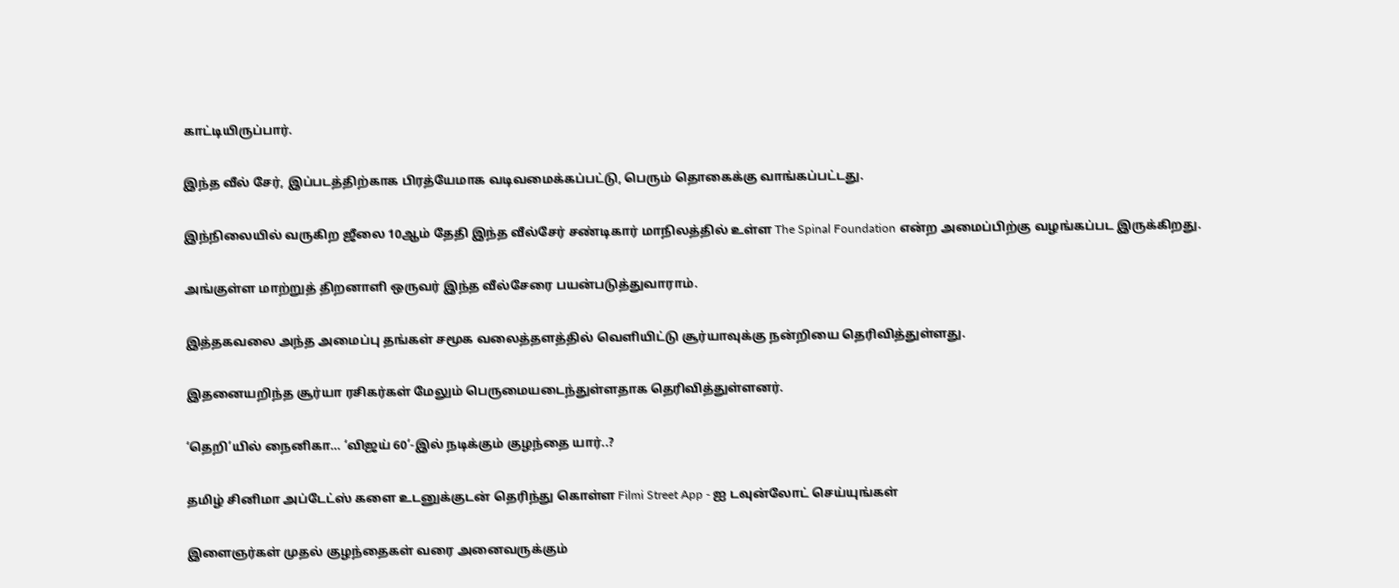காட்டியிருப்பார்.

இந்த வீல் சேர், இப்படத்திற்காக பிரத்யேமாக வடிவமைக்கப்பட்டு, பெரும் தொகைக்கு வாங்கப்பட்டது.

இந்நிலையில் வருகிற ஜீலை 10ஆம் தேதி இந்த வீல்சேர் சண்டிகார் மாநிலத்தில் உள்ள The Spinal Foundation என்ற அமைப்பிற்கு வழங்கப்பட இருக்கிறது.

அங்குள்ள மாற்றுத் திறனாளி ஒருவர் இந்த வீல்சேரை பயன்படுத்துவாராம்.

இத்தகவலை அந்த அமைப்பு தங்கள் சமூக வலைத்தளத்தில் வெளியிட்டு சூர்யாவுக்கு நன்றியை தெரிவித்துள்ளது.

இதனையறிந்த சூர்யா ரசிகர்கள் மேலும் பெருமையடைந்துள்ளதாக தெரிவித்துள்ளனர்.

‘தெறி’யில் நைனிகா… ‘விஜய் 60’-இல் நடிக்கும் குழந்தை யார்..?

தமிழ் சினிமா அப்டேட்ஸ் களை உடனுக்குடன் தெரிந்து கொள்ள Filmi Street App - ஐ டவுன்லோட் செய்யுங்கள்

இளைஞர்கள் முதல் குழந்தைகள் வரை அனைவருக்கும்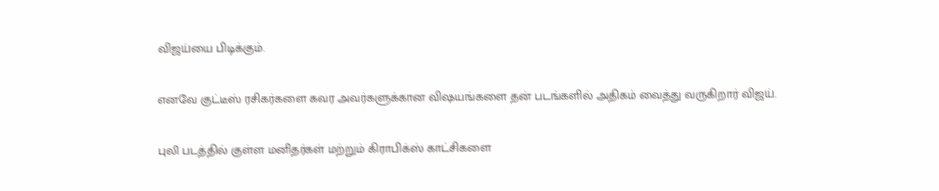விஜய்யை பிடிக்கும்.

எனவே குட்டீஸ் ரசிகர்களை கவர அவர்களுக்கான விஷயங்களை தன் படங்களில் அதிகம் வைத்து வருகிறார் விஜய்.

புலி படத்தில் குள்ள மனிதர்கள் மற்றும் கிராபிக்ஸ் காட்சிகளை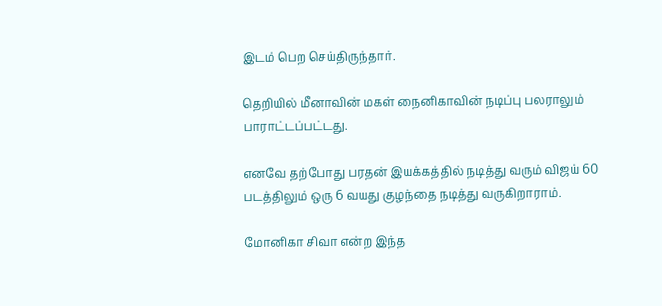இடம் பெற செய்திருந்தார்.

தெறியில் மீனாவின் மகள் நைனிகாவின் நடிப்பு பலராலும் பாராட்டப்பட்டது.

எனவே தற்போது பரதன் இயக்கத்தில் நடித்து வரும் விஜய் 60 படத்திலும் ஒரு 6 வயது குழந்தை நடித்து வருகிறாராம்.

மோனிகா சிவா என்ற இந்த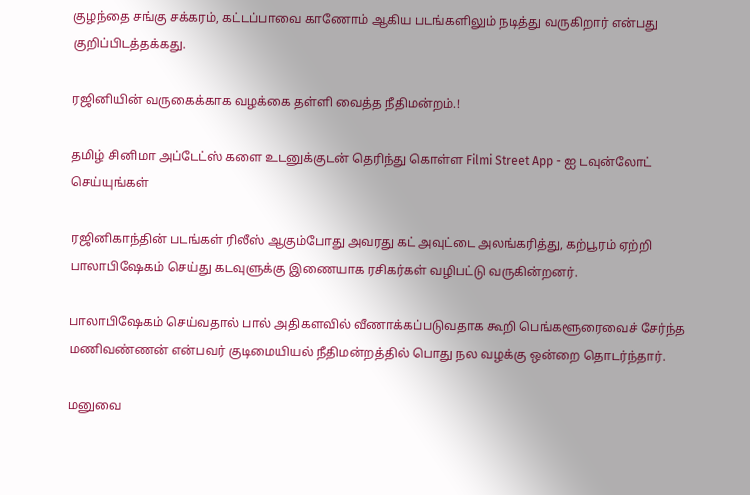குழந்தை சங்கு சக்கரம், கட்டப்பாவை காணோம் ஆகிய படங்களிலும் நடித்து வருகிறார் என்பது குறிப்பிடத்தக்கது.

ரஜினியின் வருகைக்காக வழக்கை தள்ளி வைத்த நீதிமன்றம்.!

தமிழ் சினிமா அப்டேட்ஸ் களை உடனுக்குடன் தெரிந்து கொள்ள Filmi Street App - ஐ டவுன்லோட் செய்யுங்கள்

ரஜினிகாந்தின் படங்கள் ரிலீஸ் ஆகும்போது அவரது கட் அவுட்டை அலங்கரித்து, கற்பூரம் ஏற்றி பாலாபிஷேகம் செய்து கடவுளுக்கு இணையாக ரசிகர்கள் வழிபட்டு வருகின்றனர்.

பாலாபிஷேகம் செய்வதால் பால் அதிகளவில் வீணாக்கப்படுவதாக கூறி பெங்களூரைவைச் சேர்ந்த மணிவண்ணன் என்பவர் குடிமையியல் நீதிமன்றத்தில் பொது நல வழக்கு ஒன்றை தொடர்ந்தார்.

மனுவை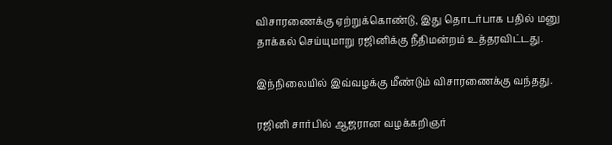விசாரணைக்கு ஏற்றுக்கொண்டு, இது தொடர்பாக பதில் மனு தாக்கல் செய்யுமாறு ரஜினிக்கு நீதிமன்றம் உத்தரவிட்டது.

இந்நிலையில் இவ்வழக்கு மீண்டும் விசாரணைக்கு வந்தது.

ரஜினி சார்பில் ஆஜரான வழக்கறிஞர்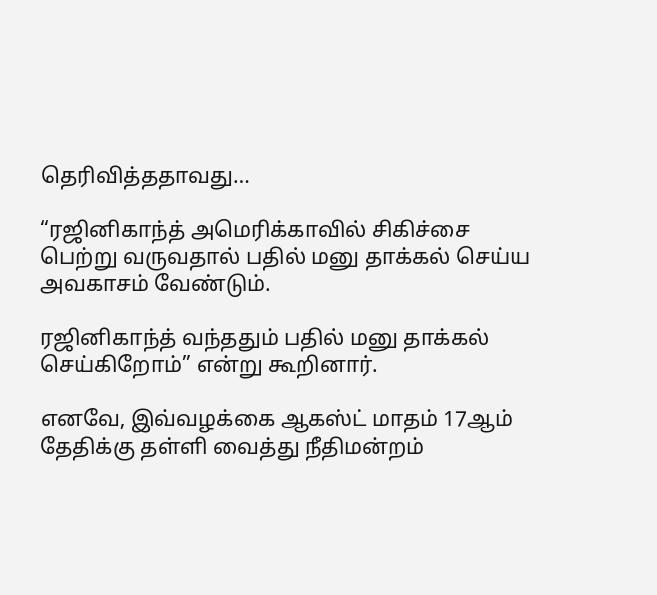தெரிவித்ததாவது…

“ரஜினிகாந்த் அமெரிக்காவில் சிகிச்சை பெற்று வருவதால் பதில் மனு தாக்கல் செய்ய அவகாசம் வேண்டும்.

ரஜினிகாந்த் வந்ததும் பதில் மனு தாக்கல் செய்கிறோம்” என்று கூறினார்.

எனவே, இவ்வழக்கை ஆகஸ்ட் மாதம் 17ஆம் தேதிக்கு தள்ளி வைத்து நீதிமன்றம்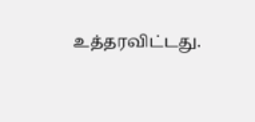உத்தரவிட்டது.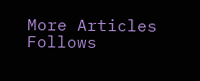More Articles
Follows